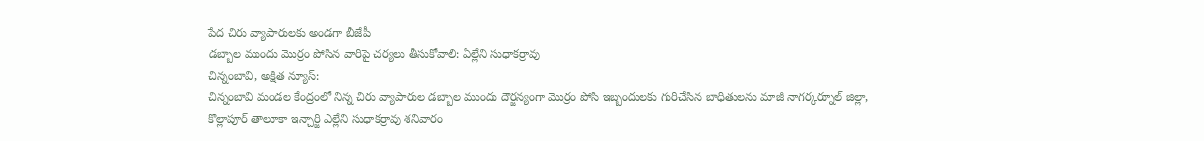పేద చిరు వ్యాపారులకు అండగా బీజేపీ
డబ్బాల ముందు మొర్రం పోసిన వారిపై చర్యలు తీసుకోవాలి: ఏల్లేని సుధాకర్రావు
చిన్నంబావి, అక్షిత న్యూస్:
చిన్నంబావి మండల కేంద్రంలో నిన్న చిరు వ్యాపారుల డబ్బాల ముందు దౌర్జన్యంగా మొర్రం పోసి ఇబ్బందులకు గురిచేసిన బాధితులను మాజీ నాగర్కర్నూల్ జిల్లా, కొల్లాపూర్ తాలూకా ఇన్చార్జి ఎల్లేని సుధాకర్రావు శనివారం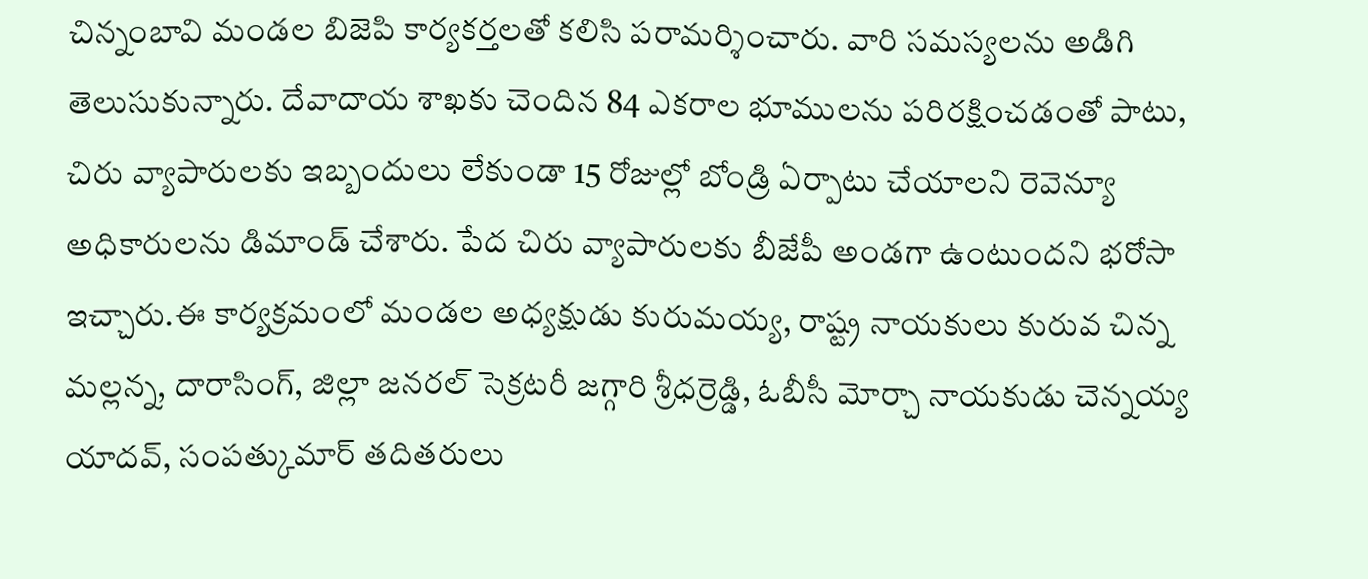చిన్నంబావి మండల బిజెపి కార్యకర్తలతో కలిసి పరామర్శించారు. వారి సమస్యలను అడిగి తెలుసుకున్నారు. దేవాదాయ శాఖకు చెందిన 84 ఎకరాల భూములను పరిరక్షించడంతో పాటు, చిరు వ్యాపారులకు ఇబ్బందులు లేకుండా 15 రోజుల్లో బోండ్రి ఏర్పాటు చేయాలని రెవెన్యూ అధికారులను డిమాండ్ చేశారు. పేద చిరు వ్యాపారులకు బీజేపీ అండగా ఉంటుందని భరోసా ఇచ్చారు.ఈ కార్యక్రమంలో మండల అధ్యక్షుడు కురుమయ్య, రాష్ట్ర నాయకులు కురువ చిన్న మల్లన్న, దారాసింగ్, జిల్లా జనరల్ సెక్రటరీ జగ్గారి శ్రీధర్రెడ్డి, ఓబీసీ మోర్చా నాయకుడు చెన్నయ్య యాదవ్, సంపత్కుమార్ తదితరులు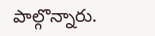పాల్గొన్నారు.